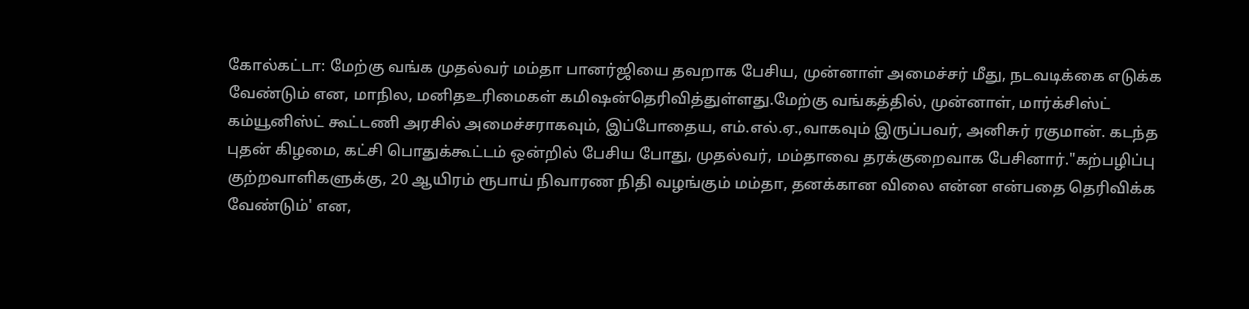கோல்கட்டா: மேற்கு வங்க முதல்வர் மம்தா பானர்ஜியை தவறாக பேசிய, முன்னாள் அமைச்சர் மீது, நடவடிக்கை எடுக்க வேண்டும் என, மாநில, மனிதஉரிமைகள் கமிஷன்தெரிவித்துள்ளது.மேற்கு வங்கத்தில், முன்னாள், மார்க்சிஸ்ட் கம்யூனிஸ்ட் கூட்டணி அரசில் அமைச்சராகவும், இப்போதைய, எம்.எல்.ஏ.,வாகவும் இருப்பவர், அனிசுர் ரகுமான். கடந்த புதன் கிழமை, கட்சி பொதுக்கூட்டம் ஒன்றில் பேசிய போது, முதல்வர், மம்தாவை தரக்குறைவாக பேசினார்."கற்பழிப்பு குற்றவாளிகளுக்கு, 20 ஆயிரம் ரூபாய் நிவாரண நிதி வழங்கும் மம்தா, தனக்கான விலை என்ன என்பதை தெரிவிக்க வேண்டும்' என,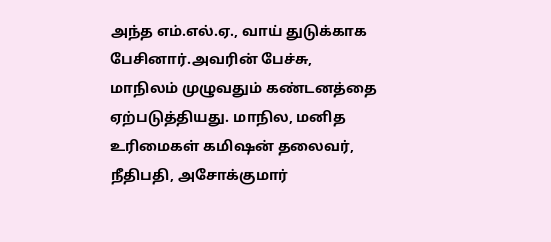அந்த எம்.எல்.ஏ., வாய் துடுக்காக பேசினார்.அவரின் பேச்சு, மாநிலம் முழுவதும் கண்டனத்தை ஏற்படுத்தியது. மாநில, மனித உரிமைகள் கமிஷன் தலைவர், நீதிபதி, அசோக்குமார்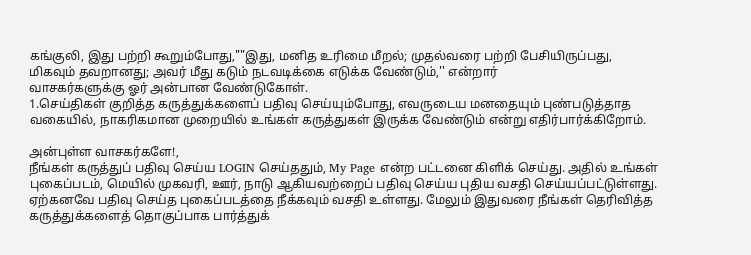கங்குலி, இது பற்றி கூறும்போது,""இது, மனித உரிமை மீறல்; முதல்வரை பற்றி பேசியிருப்பது, மிகவும் தவறானது; அவர் மீது கடும் நடவடிக்கை எடுக்க வேண்டும்,'' என்றார்
வாசகர்களுக்கு ஓர் அன்பான வேண்டுகோள்.
1.செய்திகள் குறித்த கருத்துக்களைப் பதிவு செய்யும்போது, எவருடைய மனதையும் புண்படுத்தாத வகையில், நாகரிகமான முறையில் உங்கள் கருத்துகள் இருக்க வேண்டும் என்று எதிர்பார்க்கிறோம்.

அன்புள்ள வாசகர்களே!,
நீங்கள் கருத்துப் பதிவு செய்ய LOGIN செய்ததும், My Page என்ற பட்டனை கிளிக் செய்து. அதில் உங்கள் புகைப்படம், மெயில் முகவரி, ஊர், நாடு ஆகியவற்றைப் பதிவு செய்ய புதிய வசதி செய்யப்பட்டுள்ளது. ஏற்கனவே பதிவு செய்த புகைப்படத்தை நீக்கவும் வசதி உள்ளது. மேலும் இதுவரை நீங்கள் தெரிவித்த கருத்துக்களைத் தொகுப்பாக பார்த்துக்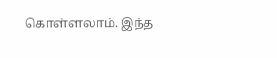கொள்ளலாம். இந்த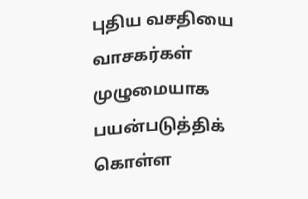புதிய வசதியை வாசகர்கள் முழுமையாக பயன்படுத்திக் கொள்ள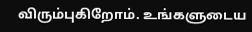விரும்புகிறோம். உங்களுடைய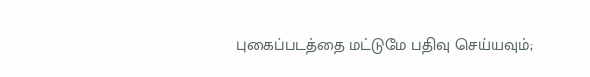புகைப்படத்தை மட்டுமே பதிவு செய்யவும்;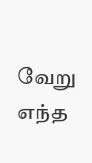வேறு எந்த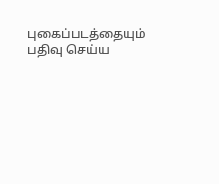புகைப்படத்தையும் பதிவு செய்ய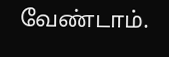வேண்டாம்.